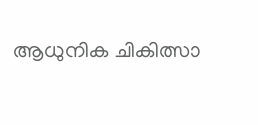ആധുനിക ചികിത്സാ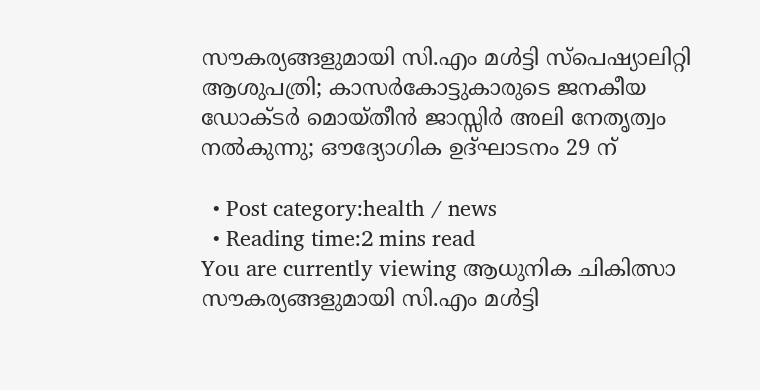സൗകര്യങ്ങളുമായി സി.എം മൾട്ടി സ്പെഷ്യാലിറ്റി ആശുപത്രി; കാസർകോട്ടുകാരുടെ ജനകീയ ഡോക്ടർ മൊയ്തീന്‍ ജാസ്സിര്‍ അലി നേതൃത്വം നൽകുന്നു; ഔദ്യോഗിക ഉദ്ഘാടനം 29 ന്

  • Post category:health / news
  • Reading time:2 mins read
You are currently viewing ആധുനിക ചികിത്സാ സൗകര്യങ്ങളുമായി സി.എം മൾട്ടി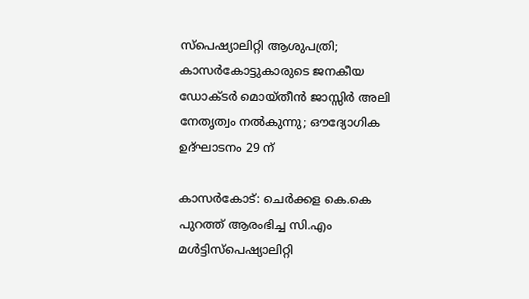സ്പെഷ്യാലിറ്റി ആശുപത്രി; കാസർകോട്ടുകാരുടെ ജനകീയ ഡോക്ടർ മൊയ്തീന്‍ ജാസ്സിര്‍ അലി നേതൃത്വം നൽകുന്നു; ഔദ്യോഗിക ഉദ്ഘാടനം 29 ന്

കാസർകോട്: ചെർക്കള കെ.കെ പുറത്ത് ആരംഭിച്ച സി.എം മൾട്ടിസ്പെഷ്യാലിറ്റി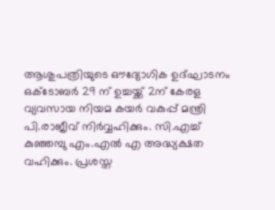ആശുപത്രിയുടെ ഔദ്യോഗിക ഉദ്ഘാടനം ഒക്ടോബർ 29 ന് ഉച്ചയ്ക്ക് 2ന് കേരള വ്യവസായ നിയമ കയർ വകുപ്പ് മന്ത്രി പി.രാജീവ് നിർവ്വഹിക്കും. സി.എച്ച് കുഞ്ഞമ്പു എം.എൽ എ അദ്ധ്യക്ഷത വഹിക്കും. പ്രശസ്ത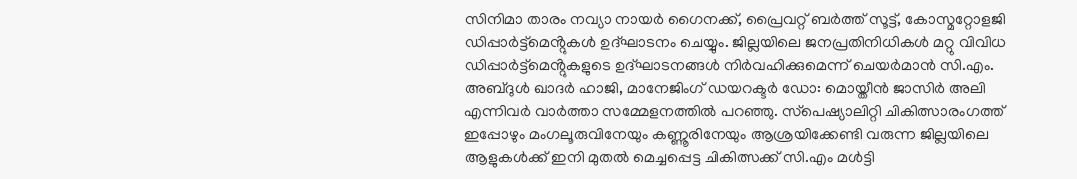സിനിമാ താരം നവ്യാ നായർ ഗൈനക്ക്, പ്രൈവറ്റ് ബർത്ത് സൂട്ട്, കോസ്മറ്റോളജി ഡിപ്പാർട്ട്മെൻ്റുകൾ ഉദ്ഘാടനം ചെയ്യും. ജില്ലയിലെ ജനപ്രതിനിധികൾ മറ്റു വിവിധ ഡിപ്പാർട്ട്മെൻ്റുകളുടെ ഉദ്‌ഘാടനങ്ങൾ നിർവഹിക്കുമെന്ന് ചെയർമാൻ സി.എം. അബ്ദുൾ ഖാദർ ഹാജി, മാനേജിംഗ് ഡയറക്ടർ ഡോ: മൊയ്തീൻ ജാസിർ അലി എന്നിവർ വാർത്താ സമ്മേളനത്തിൽ പറഞ്ഞു. സ്‌പെഷ്യാലിറ്റി ചികിത്സാരംഗത്ത് ഇപ്പോഴും മംഗലൂരുവിനേയും കണ്ണൂരിനേയും ആശ്രയിക്കേണ്ടി വരുന്ന ജില്ലയിലെ ആളുകൾക്ക് ഇനി മുതൽ മെച്ചപ്പെട്ട ചികിത്സക്ക് സി.എം മൾട്ടി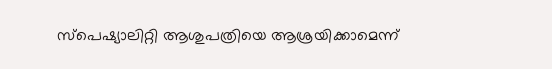സ്പെഷ്യാലിറ്റി ആശുപത്രിയെ ആശ്രയിക്കാമെന്ന്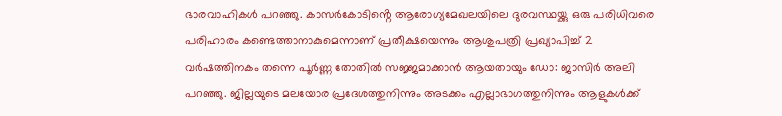ഭാരവാഹികൾ പറഞ്ഞു. കാസര്‍കോടിൻ്റെ ആരോഗ്യമേഖലയിലെ ദുരവസ്ഥയ്ക്കു ഒരു പരിധിവരെ പരിഹാരം കണ്ടെത്താനാകുമെന്നാണ് പ്രതീക്ഷയെന്നും ആശുപത്രി പ്രഖ്യാപിച്ച് 2 വർഷത്തിനകം തന്നെ പൂർണ്ണ തോതിൽ സജ്ജമാക്കാൻ ആയതായും ഡോ: ജാസിർ അലി പറഞ്ഞു. ജില്ലയുടെ മലയോര പ്രദേശത്തുനിന്നും അടക്കം എല്ലാഭാഗത്തുനിന്നും ആളുകള്‍ക്ക്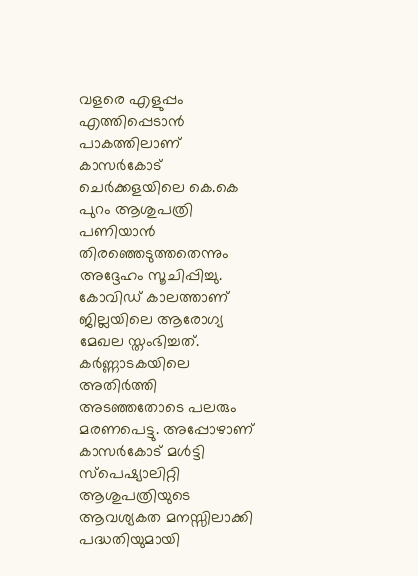വളരെ എളുപ്പം എത്തിപ്പെടാന്‍ പാകത്തിലാണ് കാസർകോട് ചെര്‍ക്കളയിലെ കെ.കെ പുറം ആശുപത്രി പണിയാൻ തിരഞ്ഞെടുത്തതെന്നും അദ്ദേഹം സൂചിപ്പിച്ചു. കോവിഡ് കാലത്താണ് ജില്ലയിലെ ആരോഗ്യ മേഖല സ്തംഭിച്ചത്. കർണ്ണാടകയിലെ അതിർത്തി അടഞ്ഞതോടെ പലരും മരണപെട്ടു. അപ്പോഴാണ് കാസർകോട് മൾട്ടി സ്പെഷ്യാലിറ്റി ആശുപത്രിയുടെ ആവശ്യകത മനസ്സിലാക്കി പദ്ധതിയുമായി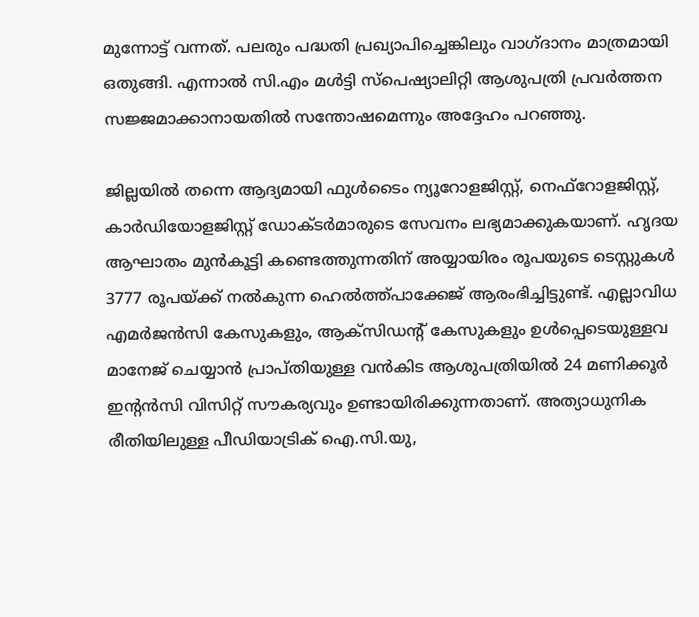മുന്നോട്ട് വന്നത്. പലരും പദ്ധതി പ്രഖ്യാപിച്ചെങ്കിലും വാഗ്ദാനം മാത്രമായി ഒതുങ്ങി. എന്നാൽ സി.എം മൾട്ടി സ്പെഷ്യാലിറ്റി ആശുപത്രി പ്രവർത്തന സജ്ജമാക്കാനായതിൽ സന്തോഷമെന്നും അദ്ദേഹം പറഞ്ഞു.

ജില്ലയില്‍ തന്നെ ആദ്യമായി ഫുള്‍ടൈം ന്യൂറോളജിസ്റ്റ്, നെഫ്‌റോളജിസ്റ്റ്, കാര്‍ഡിയോളജിസ്റ്റ് ഡോക്ടർമാരുടെ സേവനം ലഭ്യമാക്കുകയാണ്. ഹൃദയ ആഘാതം മുൻകൂട്ടി കണ്ടെത്തുന്നതിന് അയ്യായിരം രൂപയുടെ ടെസ്റ്റുകൾ 3777 രൂപയ്ക്ക് നൽകുന്ന ഹെൽത്ത്പാക്കേജ് ആരംഭിച്ചിട്ടുണ്ട്. എല്ലാവിധ എമര്‍ജന്‍സി കേസുകളും, ആക്‌സിഡന്റ് കേസുകളും ഉള്‍പ്പെടെയുള്ളവ മാനേജ് ചെയ്യാന്‍ പ്രാപ്തിയുള്ള വന്‍കിട ആശുപത്രിയില്‍ 24 മണിക്കൂര്‍ ഇന്റന്‍സി വിസിറ്റ് സൗകര്യവും ഉണ്ടായിരിക്കുന്നതാണ്. അത്യാധുനിക രീതിയിലുള്ള പീഡിയാട്രിക് ഐ.സി.യു,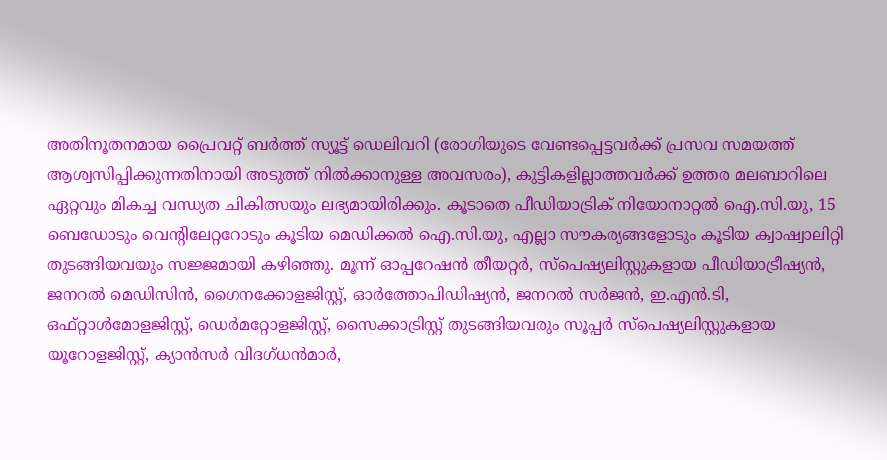അതിനൂതനമായ പ്രൈവറ്റ് ബര്‍ത്ത് സ്യൂട്ട് ഡെലിവറി (രോഗിയുടെ വേണ്ടപ്പെട്ടവര്‍ക്ക് പ്രസവ സമയത്ത് ആശ്വസിപ്പിക്കുന്നതിനായി അടുത്ത് നില്‍ക്കാനുള്ള അവസരം), കുട്ടികളില്ലാത്തവര്‍ക്ക് ഉത്തര മലബാറിലെ ഏറ്റവും മികച്ച വന്ധ്യത ചികിത്സയും ലഭ്യമായിരിക്കും. കൂടാതെ പീഡിയാട്രിക് നിയോനാറ്റല്‍ ഐ.സി.യു, 15 ബെഡോടും വെന്റിലേറ്ററോടും കൂടിയ മെഡിക്കല്‍ ഐ.സി.യു, എല്ലാ സൗകര്യങ്ങളോടും കൂടിയ ക്വാഷ്വാലിറ്റി തുടങ്ങിയവയും സജ്ജമായി കഴിഞ്ഞു. മൂന്ന് ഓപ്പറേഷന്‍ തീയറ്റര്‍, സ്‌പെഷ്യലിസ്റ്റുകളായ പീഡിയാട്രീഷ്യന്‍, ജനറല്‍ മെഡിസിന്‍, ഗൈനക്കോളജിസ്റ്റ്, ഓര്‍ത്തോപിഡിഷ്യന്‍, ജനറല്‍ സര്‍ജന്‍, ഇ.എന്‍.ടി, ഒഫ്റ്റാള്‍മോളജിസ്റ്റ്, ഡെര്‍മറ്റോളജിസ്റ്റ്, സൈക്കാട്രിസ്റ്റ് തുടങ്ങിയവരും സൂപ്പര്‍ സ്‌പെഷ്യലിസ്റ്റുകളായ യൂറോളജിസ്റ്റ്, ക്യാന്‍സര്‍ വിദഗ്ധന്‍മാര്‍,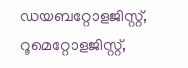ഡയബറ്റോളജിസ്റ്റ്, റൂമെറ്റോളജിസ്റ്റ്,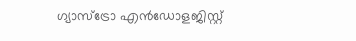ഗ്യാസ്‌ട്രോ എന്‍ഡോളജിസ്റ്റ്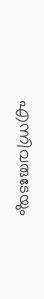എന്നിവരുടേയും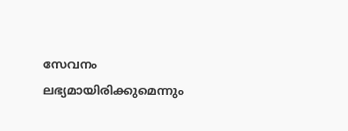സേവനം ലഭ്യമായിരിക്കുമെന്നും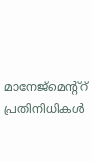മാനേജ്‌മെന്റ്റ് പ്രതിനിധികൾ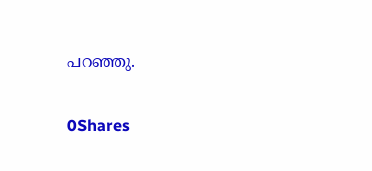പറഞ്ഞു.

0Shares